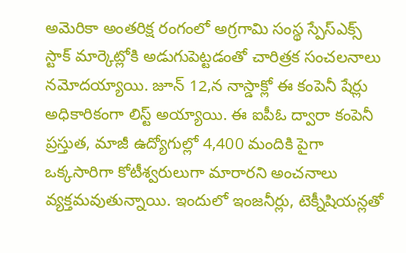అమెరికా అంతరిక్ష రంగంలో అగ్రగామి సంస్థ స్పేస్ఎక్స్ స్టాక్ మార్కెట్లోకి అడుగుపెట్టడంతో చారిత్రక సంచలనాలు నమోదయ్యాయి. జూన్ 12,న నాస్డాక్లో ఈ కంపెనీ షేర్లు అధికారికంగా లిస్ట్ అయ్యాయి. ఈ ఐపీఓ ద్వారా కంపెనీ ప్రస్తుత, మాజీ ఉద్యోగుల్లో 4,400 మందికి పైగా ఒక్కసారిగా కోటీశ్వరులుగా మారారని అంచనాలు వ్యక్తమవుతున్నాయి. ఇందులో ఇంజనీర్లు, టెక్నీషియన్లతో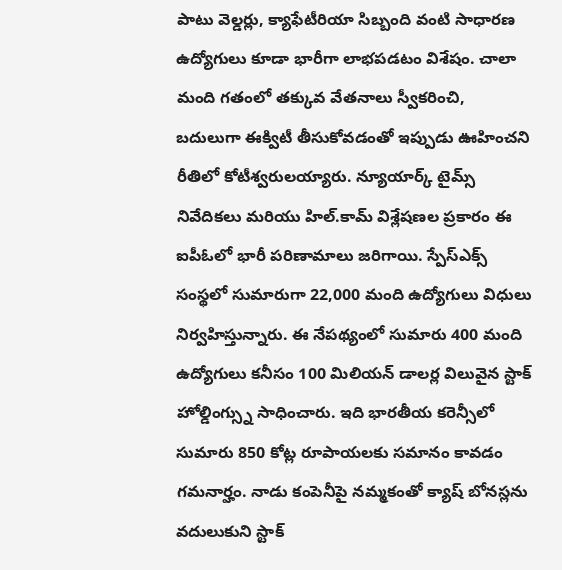పాటు వెల్డర్లు, క్యాఫేటీరియా సిబ్బంది వంటి సాధారణ ఉద్యోగులు కూడా భారీగా లాభపడటం విశేషం. చాలా మంది గతంలో తక్కువ వేతనాలు స్వీకరించి, బదులుగా ఈక్విటీ తీసుకోవడంతో ఇప్పుడు ఊహించని రీతిలో కోటీశ్వరులయ్యారు. న్యూయార్క్ టైమ్స్ నివేదికలు మరియు హిల్.కామ్ విశ్లేషణల ప్రకారం ఈ ఐపీఓలో భారీ పరిణామాలు జరిగాయి. స్పేస్ఎక్స్ సంస్థలో సుమారుగా 22,000 మంది ఉద్యోగులు విధులు నిర్వహిస్తున్నారు. ఈ నేపథ్యంలో సుమారు 400 మంది ఉద్యోగులు కనీసం 100 మిలియన్ డాలర్ల విలువైన స్టాక్ హోల్డింగ్స్ను సాధించారు. ఇది భారతీయ కరెన్సీలో సుమారు 850 కోట్ల రూపాయలకు సమానం కావడం గమనార్హం. నాడు కంపెనీపై నమ్మకంతో క్యాష్ బోనస్లను వదులుకుని స్టాక్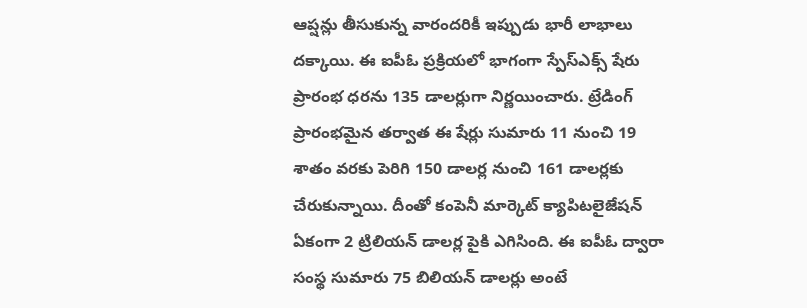ఆప్షన్లు తీసుకున్న వారందరికీ ఇప్పుడు భారీ లాభాలు దక్కాయి. ఈ ఐపీఓ ప్రక్రియలో భాగంగా స్పేస్ఎక్స్ షేరు ప్రారంభ ధరను 135 డాలర్లుగా నిర్ణయించారు. ట్రేడింగ్ ప్రారంభమైన తర్వాత ఈ షేర్లు సుమారు 11 నుంచి 19 శాతం వరకు పెరిగి 150 డాలర్ల నుంచి 161 డాలర్లకు చేరుకున్నాయి. దీంతో కంపెనీ మార్కెట్ క్యాపిటలైజేషన్ ఏకంగా 2 ట్రిలియన్ డాలర్ల పైకి ఎగిసింది. ఈ ఐపీఓ ద్వారా సంస్థ సుమారు 75 బిలియన్ డాలర్లు అంటే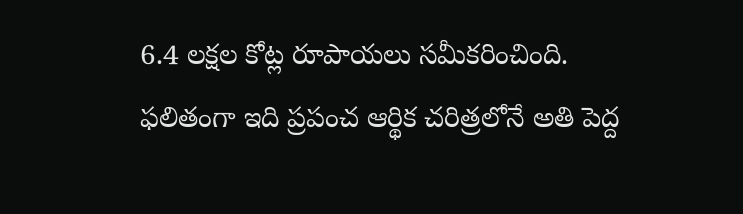6.4 లక్షల కోట్ల రూపాయలు సమీకరించింది. ఫలితంగా ఇది ప్రపంచ ఆర్థిక చరిత్రలోనే అతి పెద్ద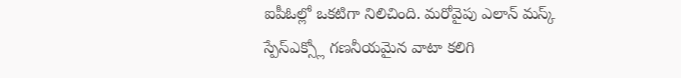ఐపీఓల్లో ఒకటిగా నిలిచింది. మరోవైపు ఎలాన్ మస్క్ స్పేస్ఎక్స్లో గణనీయమైన వాటా కలిగి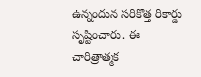ఉన్నందున సరికొత్త రికార్డు సృష్టించారు. ఈ చారిత్రాత్మక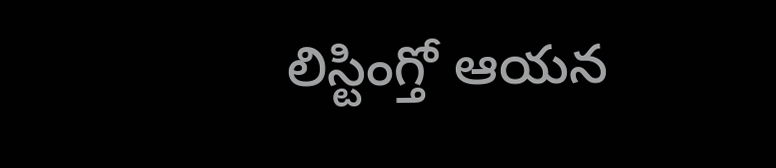లిస్టింగ్తో ఆయన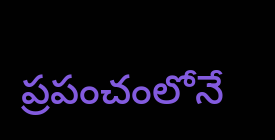ప్రపంచంలోనే